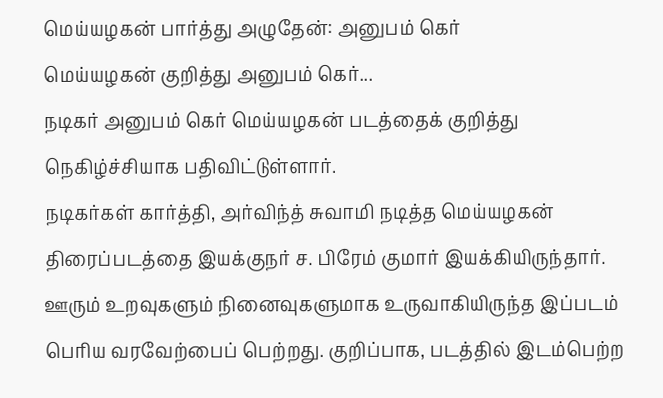மெய்யழகன் பார்த்து அழுதேன்: அனுபம் கெர்
மெய்யழகன் குறித்து அனுபம் கெர்...
நடிகர் அனுபம் கெர் மெய்யழகன் படத்தைக் குறித்து நெகிழ்ச்சியாக பதிவிட்டுள்ளார்.
நடிகர்கள் கார்த்தி, அர்விந்த் சுவாமி நடித்த மெய்யழகன் திரைப்படத்தை இயக்குநர் ச. பிரேம் குமார் இயக்கியிருந்தார்.
ஊரும் உறவுகளும் நினைவுகளுமாக உருவாகியிருந்த இப்படம் பெரிய வரவேற்பைப் பெற்றது. குறிப்பாக, படத்தில் இடம்பெற்ற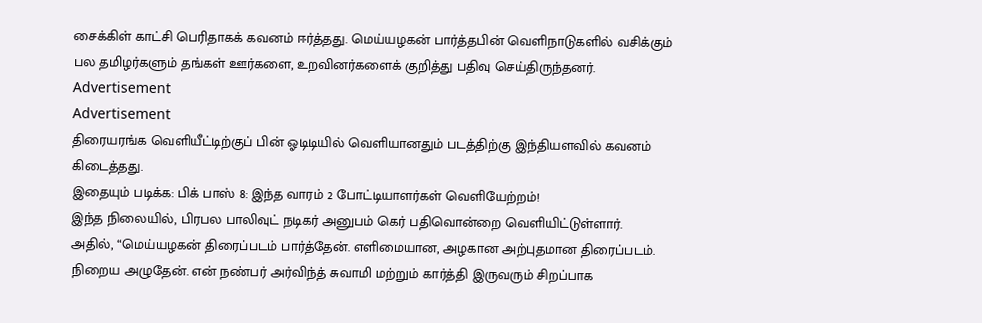சைக்கிள் காட்சி பெரிதாகக் கவனம் ஈர்த்தது. மெய்யழகன் பார்த்தபின் வெளிநாடுகளில் வசிக்கும் பல தமிழர்களும் தங்கள் ஊர்களை, உறவினர்களைக் குறித்து பதிவு செய்திருந்தனர்.
Advertisement
Advertisement
திரையரங்க வெளியீட்டிற்குப் பின் ஓடிடியில் வெளியானதும் படத்திற்கு இந்தியளவில் கவனம் கிடைத்தது.
இதையும் படிக்க: பிக் பாஸ் 8: இந்த வாரம் 2 போட்டியாளர்கள் வெளியேற்றம்!
இந்த நிலையில், பிரபல பாலிவுட் நடிகர் அனுபம் கெர் பதிவொன்றை வெளியிட்டுள்ளார்.
அதில், “மெய்யழகன் திரைப்படம் பார்த்தேன். எளிமையான, அழகான அற்புதமான திரைப்படம். நிறைய அழுதேன். என் நண்பர் அர்விந்த் சுவாமி மற்றும் கார்த்தி இருவரும் சிறப்பாக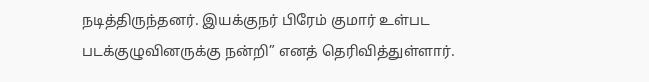நடித்திருந்தனர். இயக்குநர் பிரேம் குமார் உள்பட படக்குழுவினருக்கு நன்றி” எனத் தெரிவித்துள்ளார்.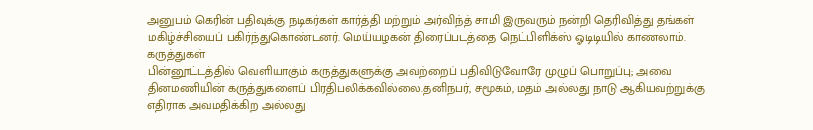அனுபம் கெரின் பதிவுக்கு நடிகர்கள் கார்த்தி மற்றும் அர்விந்த் சாமி இருவரும் நன்றி தெரிவித்து தங்கள் மகிழ்ச்சியைப் பகிர்ந்துகொண்டனர். மெய்யழகன் திரைப்படத்தை நெட்பிளிக்ஸ் ஓடிடியில் காணலாம்.
கருத்துகள்
பின்னூட்டத்தில் வெளியாகும் கருத்துகளுக்கு அவற்றைப் பதிவிடுவோரே முழுப் பொறுப்பு; அவை தினமணியின் கருத்துகளைப் பிரதிபலிக்கவில்லை.தனிநபர், சமூகம், மதம் அல்லது நாடு ஆகியவற்றுக்கு எதிராக அவமதிக்கிற அல்லது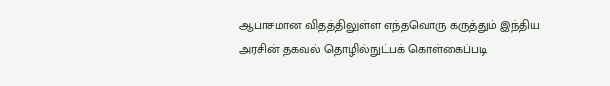ஆபாசமான விதத்திலுள்ள எந்தவொரு கருத்தும் இந்திய அரசின் தகவல் தொழில்நுட்பக் கொள்கைப்படி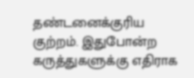தண்டனைக்குரிய குற்றம். இதுபோன்ற கருத்துகளுக்கு எதிராக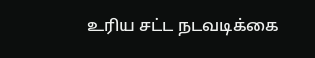உரிய சட்ட நடவடிக்கை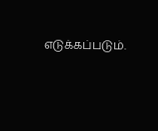எடுக்கப்படும்.